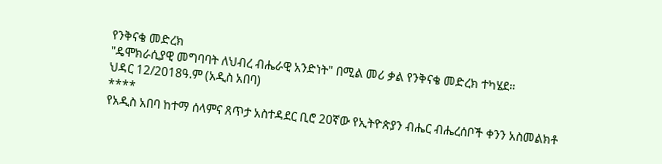የንቅናቄ መድረክ
"ዴሞክራሲያዊ መግባባት ለህብረ ብሔራዊ አንድነት" በሚል መሪ ቃል የንቅናቄ መድረክ ተካሄደ።
ህዳር 12/2018ዓ.ም (አዲስ አበባ)
****
የአዲስ አበባ ከተማ ሰላምና ጸጥታ አስተዳደር ቢሮ 20ኛው የኢትዮጵያን ብሔር ብሔረሰቦች ቀንን አስመልክቶ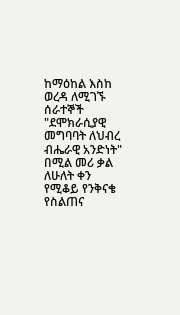ከማዕከል እስከ ወረዳ ለሚገኙ ሰራተኞች "ደሞክራሲያዊ መግባባት ለህብረ ብሔራዊ አንድነት" በሚል መሪ ቃል ለሁለት ቀን የሚቆይ የንቅናቄ የስልጠና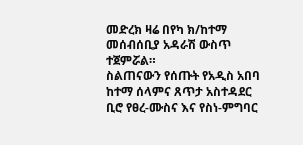መድረክ ዛሬ በየካ ክ/ከተማ መሰብሰቢያ አዳራሽ ውስጥ ተጀምሯል።
ስልጠናውን የሰጡት የአዲስ አበባ ከተማ ሰላምና ጸጥታ አስተዳደር ቢሮ የፀረ-ሙስና እና የስነ-ምግባር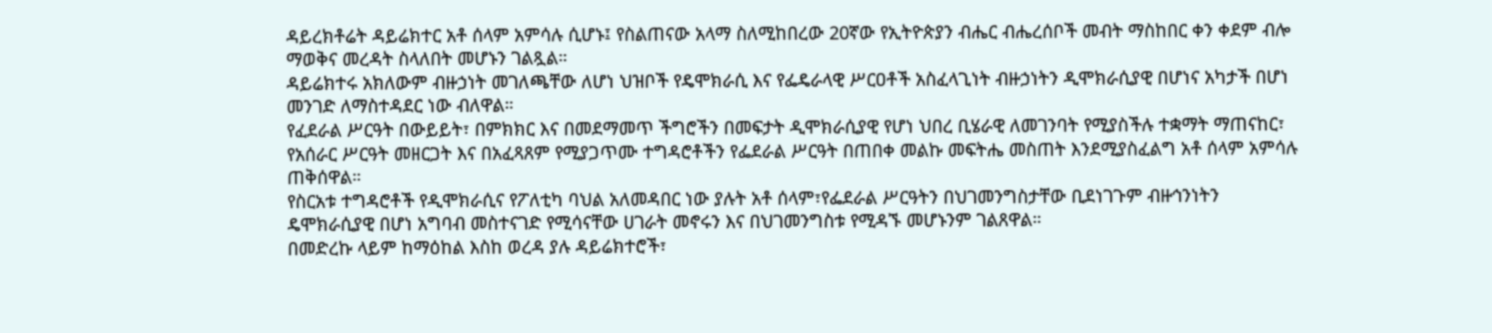ዳይረክቶሬት ዳይሬክተር አቶ ሰላም አምሳሉ ሲሆኑ፤ የስልጠናው አላማ ስለሚከበረው 20ኛው የኢትዮጵያን ብሔር ብሔረሰቦች መብት ማስከበር ቀን ቀደም ብሎ ማወቅና መረዳት ስላለበት መሆኑን ገልጿል።
ዳይሬክተሩ አክለውም ብዙኃነት መገለጫቸው ለሆነ ህዝቦች የዴሞክራሲ እና የፌዴራላዊ ሥርዐቶች አስፈላጊነት ብዙኃነትን ዲሞክራሲያዊ በሆነና አካታች በሆነ መንገድ ለማስተዳደር ነው ብለዋል።
የፈደራል ሥርዓት በውይይት፣ በምክክር እና በመደማመጥ ችግሮችን በመፍታት ዲሞክራሲያዊ የሆነ ህበረ ቢሄራዊ ለመገንባት የሚያስችሉ ተቋማት ማጠናከር፣ የአሰራር ሥርዓት መዘርጋት እና በአፈጻጸም የሚያጋጥሙ ተግዳሮቶችን የፌደራል ሥርዓት በጠበቀ መልኩ መፍትሔ መስጠት እንደሚያስፈልግ አቶ ሰላም አምሳሉ ጠቅሰዋል።
የስርአቱ ተግዳሮቶች የዲሞክራሲና የፖለቲካ ባህል አለመዳበር ነው ያሉት አቶ ሰላም፣የፌደራል ሥርዓትን በህገመንግስታቸው ቢደነገጉም ብዙኅንነትን ዴሞክራሲያዊ በሆነ አግባብ መስተናገድ የሚሳናቸው ሀገራት መኖሩን እና በህገመንግስቱ የሚዳኙ መሆኑንም ገልጸዋል።
በመድረኩ ላይም ከማዕከል እስከ ወረዳ ያሉ ዳይሬክተሮች፣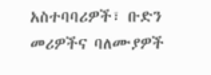አስተባባሪዎች፣ ቡድን መሪዎችና ባለሙያዎች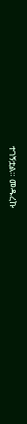ተገኝቷል። መዱረኩ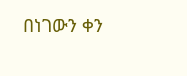በነገውን ቀን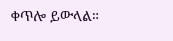ቀጥሎ ይውላል።